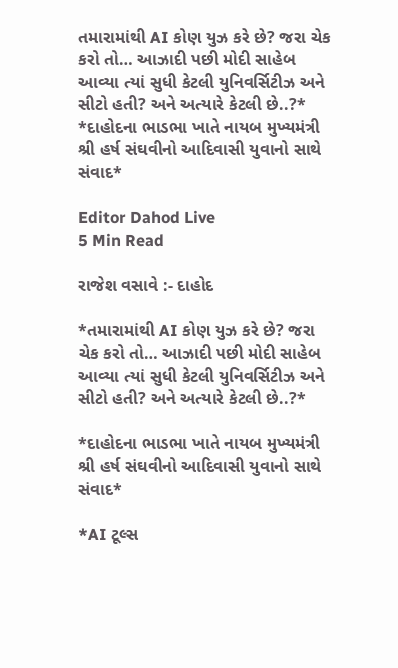તમારામાંથી AI કોણ યુઝ કરે છે? જરા ચેક કરો તો… આઝાદી પછી મોદી સાહેબ આવ્યા ત્યાં સુધી કેટલી યુનિવર્સિટીઝ અને સીટો હતી? અને અત્યારે કેટલી છે..?* *દાહોદના ભાડભા ખાતે નાયબ મુખ્યમંત્રી શ્રી હર્ષ સંઘવીનો આદિવાસી યુવાનો સાથે સંવાદ*

Editor Dahod Live
5 Min Read

રાજેશ વસાવે :- દાહોદ

*તમારામાંથી AI કોણ યુઝ કરે છે? જરા ચેક કરો તો… આઝાદી પછી મોદી સાહેબ આવ્યા ત્યાં સુધી કેટલી યુનિવર્સિટીઝ અને સીટો હતી? અને અત્યારે કેટલી છે..?*

*દાહોદના ભાડભા ખાતે નાયબ મુખ્યમંત્રી શ્રી હર્ષ સંઘવીનો આદિવાસી યુવાનો સાથે સંવાદ*

*AI ટૂલ્સ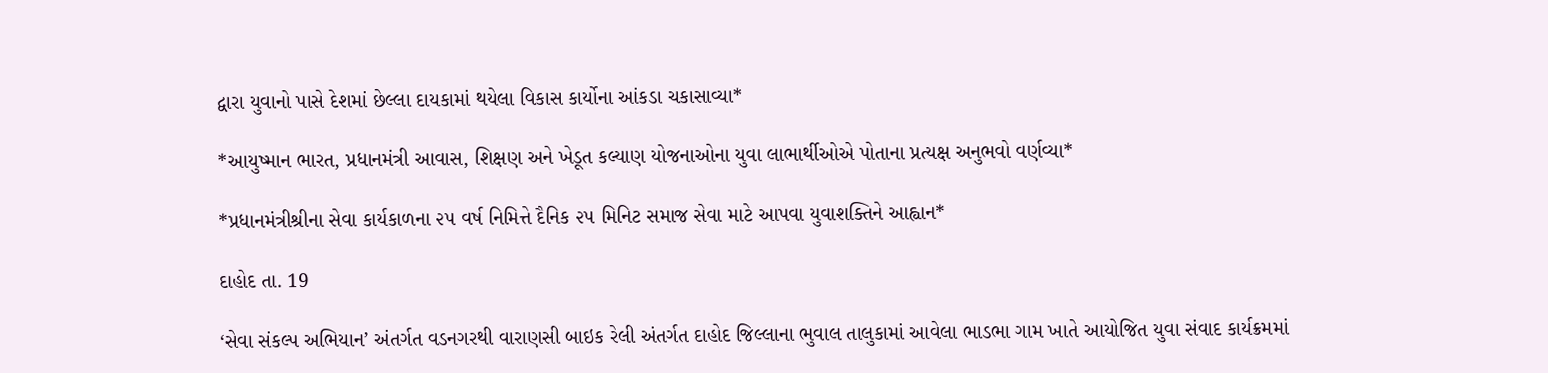દ્વારા યુવાનો પાસે દેશમાં છેલ્લા દાયકામાં થયેલા વિકાસ કાર્યોના આંકડા ચકાસાવ્યા*

*આયુષ્માન ભારત, પ્રધાનમંત્રી આવાસ, શિક્ષણ અને ખેડૂત કલ્યાણ યોજનાઓના યુવા લાભાર્થીઓએ પોતાના પ્રત્યક્ષ અનુભવો વર્ણવ્યા*

*પ્રધાનમંત્રીશ્રીના સેવા કાર્યકાળના ૨૫ વર્ષ નિમિત્તે દૈનિક ૨૫ મિનિટ સમાજ સેવા માટે આપવા યુવાશક્તિને આહ્વાન*

દાહોદ તા. 19

‘સેવા સંકલ્પ અભિયાન’ અંતર્ગત વડનગરથી વારાણસી બાઇક રેલી અંતર્ગત દાહોદ જિલ્લાના ભુવાલ તાલુકામાં આવેલા ભાડભા ગામ ખાતે આયોજિત યુવા સંવાદ કાર્યક્રમમાં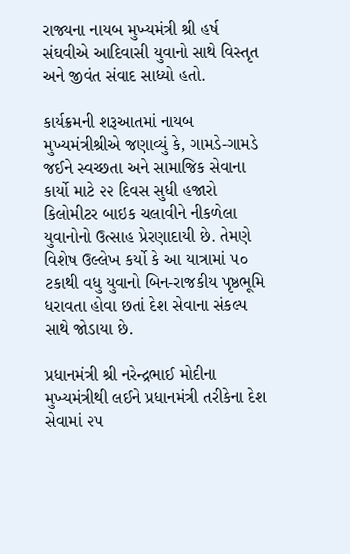રાજ્યના નાયબ મુખ્યમંત્રી શ્રી હર્ષ સંઘવીએ આદિવાસી યુવાનો સાથે વિસ્તૃત અને જીવંત સંવાદ સાધ્યો હતો.

કાર્યક્રમની શરૂઆતમાં નાયબ મુખ્યમંત્રીશ્રીએ જણાવ્યું કે, ગામડે-ગામડે જઈને સ્વચ્છતા અને સામાજિક સેવાના કાર્યો માટે ૨૨ દિવસ સુધી હજારો કિલોમીટર બાઇક ચલાવીને નીકળેલા યુવાનોનો ઉત્સાહ પ્રેરણાદાયી છે. તેમણે વિશેષ ઉલ્લેખ કર્યો કે આ યાત્રામાં ૫૦ ટકાથી વધુ યુવાનો બિન-રાજકીય પૃષ્ઠભૂમિ ધરાવતા હોવા છતાં દેશ સેવાના સંકલ્પ સાથે જોડાયા છે.

પ્રધાનમંત્રી શ્રી નરેન્દ્રભાઈ મોદીના મુખ્યમંત્રીથી લઈને પ્રધાનમંત્રી તરીકેના દેશ સેવામાં ૨૫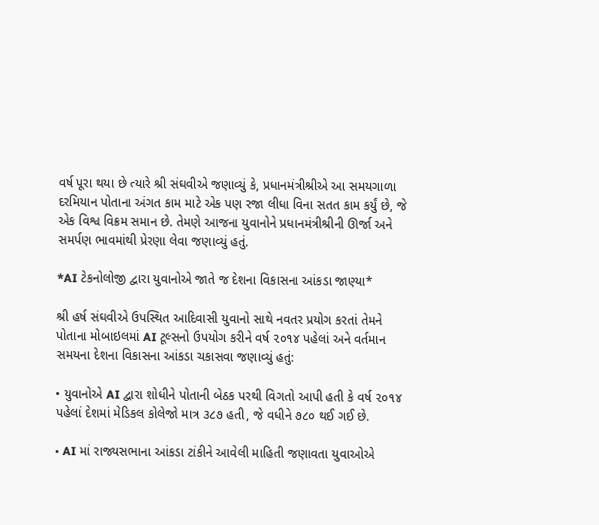વર્ષ પૂરા થયા છે ત્યારે શ્રી સંઘવીએ જણાવ્યું કે, પ્રધાનમંત્રીશ્રીએ આ સમયગાળા દરમિયાન પોતાના અંગત કામ માટે એક પણ રજા લીધા વિના સતત કામ કર્યું છે, જે એક વિશ્વ વિક્રમ સમાન છે. તેમણે આજના યુવાનોને પ્રધાનમંત્રીશ્રીની ઊર્જા અને સમર્પણ ભાવમાંથી પ્રેરણા લેવા જણાવ્યું હતું.

*AI ટેકનોલોજી દ્વારા યુવાનોએ જાતે જ દેશના વિકાસના આંકડા જાણ્યા*

શ્રી હર્ષ સંઘવીએ ઉપસ્થિત આદિવાસી યુવાનો સાથે નવતર પ્રયોગ કરતાં તેમને પોતાના મોબાઇલમાં AI ટૂલ્સનો ઉપયોગ કરીને વર્ષ ૨૦૧૪ પહેલાં અને વર્તમાન સમયના દેશના વિકાસના આંકડા ચકાસવા જણાવ્યું હતું:

• યુવાનોએ AI દ્વારા શોધીને પોતાની બેઠક પરથી વિગતો આપી હતી કે વર્ષ ૨૦૧૪ પહેલાં દેશમાં મેડિકલ કોલેજો માત્ર ૩૮૭ હતી, જે વધીને ૭૮૦ થઈ ગઈ છે.

• AI માં રાજ્યસભાના આંકડા ટાંકીને આવેલી માહિતી જણાવતા યુવાઓએ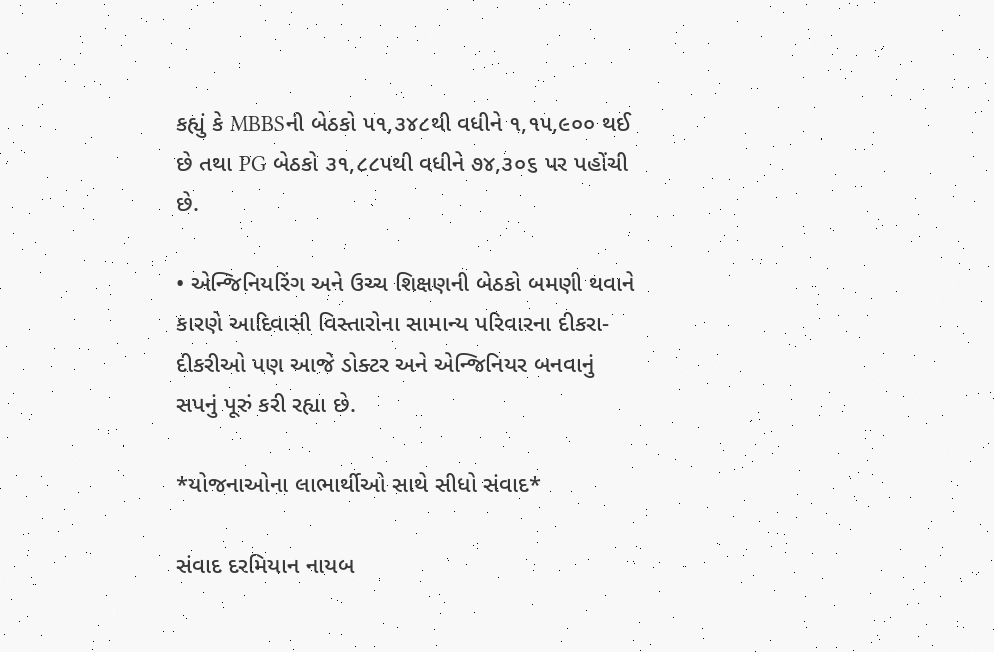કહ્યું કે MBBSની બેઠકો ૫૧,૩૪૮થી વધીને ૧,૧૫,૯૦૦ થઈ છે તથા PG બેઠકો ૩૧,૮૮૫થી વધીને ૭૪,૩૦૬ પર પહોંચી છે.

• એન્જિનિયરિંગ અને ઉચ્ચ શિક્ષણની બેઠકો બમણી થવાને કારણે આદિવાસી વિસ્તારોના સામાન્ય પરિવારના દીકરા-દીકરીઓ પણ આજે ડોક્ટર અને એન્જિનિયર બનવાનું સપનું પૂરું કરી રહ્યા છે.

*યોજનાઓના લાભાર્થીઓ સાથે સીધો સંવાદ*

સંવાદ દરમિયાન નાયબ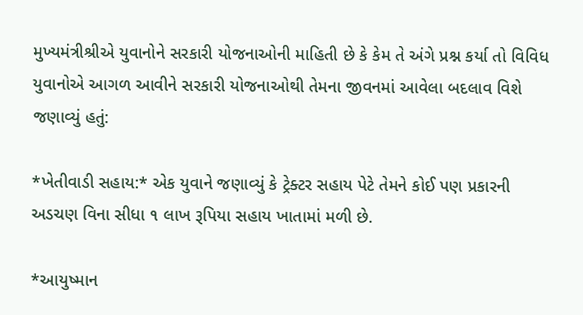મુખ્યમંત્રીશ્રીએ યુવાનોને સરકારી યોજનાઓની માહિતી છે કે કેમ તે અંગે પ્રશ્ન કર્યા તો વિવિધ યુવાનોએ આગળ આવીને સરકારી યોજનાઓથી તેમના જીવનમાં આવેલા બદલાવ વિશે જણાવ્યું હતું:

*ખેતીવાડી સહાય:* એક યુવાને જણાવ્યું કે ટ્રેક્ટર સહાય પેટે તેમને કોઈ પણ પ્રકારની અડચણ વિના સીધા ૧ લાખ રૂપિયા સહાય ખાતામાં મળી છે.

*આયુષ્માન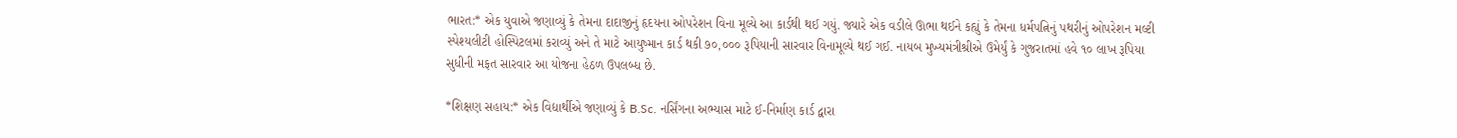ભારત:* એક યુવાએ જણાવ્યું કે તેમના દાદાજીનું હૃદયના ઓપરેશન વિના મૂલ્યે આ કાર્ડથી થઈ ગયું. જ્યારે એક વડીલે ઊભા થઈને કહ્યું કે તેમના ધર્મપત્નિનું પથરીનું ઓપરેશન મલ્ટી સ્પેશ્યલીટી હોસ્પિટલમાં કરાવ્યું અને તે માટે આયુષ્માન કાર્ડ થકી ૭૦,૦૦૦ રૂપિયાની સારવાર વિનામૂલ્યે થઈ ગઈ. નાયબ મુખ્યમંત્રીશ્રીએ ઉમેર્યું કે ગુજરાતમાં હવે ૧૦ લાખ રૂપિયા સુધીની મફત સારવાર આ યોજના હેઠળ ઉપલબ્ધ છે.

*શિક્ષણ સહાય:* એક વિદ્યાર્થીએ જણાવ્યું કે B.Sc. નર્સિંગના અભ્યાસ માટે ઈ-નિર્માણ કાર્ડ દ્વારા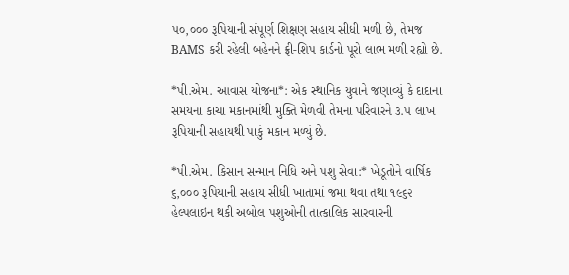૫૦,૦૦૦ રૂપિયાની સંપૂર્ણ શિક્ષણ સહાય સીધી મળી છે, તેમજ BAMS કરી રહેલી બહેનને ફ્રી-શિપ કાર્ડનો પૂરો લાભ મળી રહ્યો છે.

*પી.એમ. આવાસ યોજના*: એક સ્થાનિક યુવાને જણાવ્યું કે દાદાના સમયના કાચા મકાનમાંથી મુક્તિ મેળવી તેમના પરિવારને ૩.૫ લાખ રૂપિયાની સહાયથી પાકું મકાન મળ્યું છે.

*પી.એમ. કિસાન સન્માન નિધિ અને પશુ સેવા:* ખેડૂતોને વાર્ષિક ૬,૦૦૦ રૂપિયાની સહાય સીધી ખાતામાં જમા થવા તથા ૧૯૬૨ હેલ્પલાઇન થકી અબોલ પશુઓની તાત્કાલિક સારવારની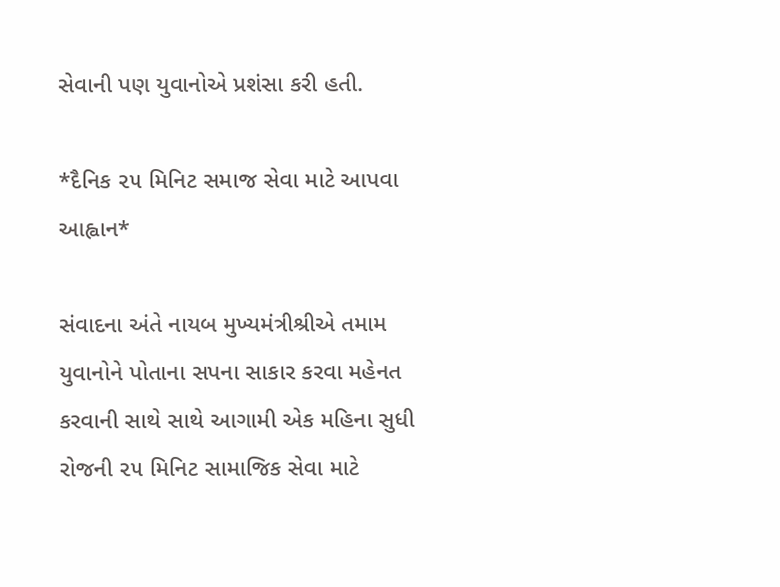સેવાની પણ યુવાનોએ પ્રશંસા કરી હતી.

*દૈનિક ૨૫ મિનિટ સમાજ સેવા માટે આપવા આહ્વાન*

સંવાદના અંતે નાયબ મુખ્યમંત્રીશ્રીએ તમામ યુવાનોને પોતાના સપના સાકાર કરવા મહેનત કરવાની સાથે સાથે આગામી એક મહિના સુધી રોજની ૨૫ મિનિટ સામાજિક સેવા માટે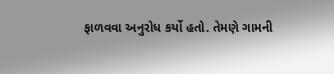ફાળવવા અનુરોધ કર્યો હતો. તેમણે ગામની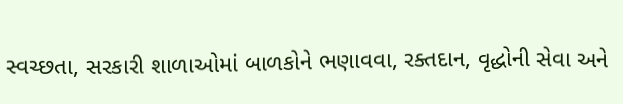સ્વચ્છતા, સરકારી શાળાઓમાં બાળકોને ભણાવવા, રક્તદાન, વૃદ્ધોની સેવા અને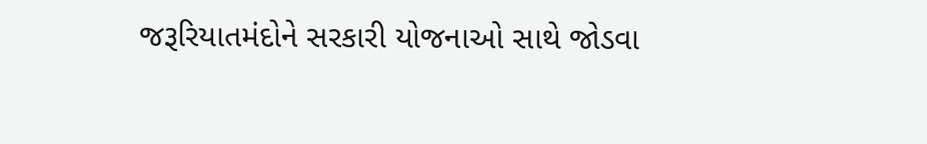જરૂરિયાતમંદોને સરકારી યોજનાઓ સાથે જોડવા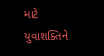માટે યુવાશક્તિને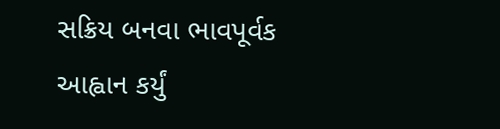સક્રિય બનવા ભાવપૂર્વક આહ્વાન કર્યું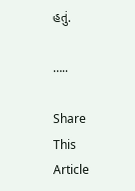હતું.

…..

Share This Article